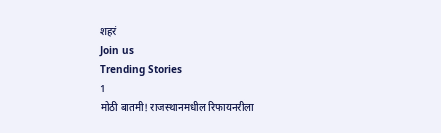शहरं
Join us
Trending Stories
1
मोठी बातमी! राजस्थानमधील रिफायनरीला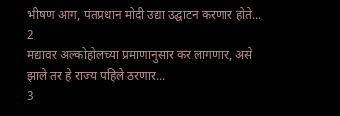भीषण आग, पंतप्रधान मोदी उद्या उद्घाटन करणार होते...
2
मद्यावर अल्कोहोलच्या प्रमाणानुसार कर लागणार, असे झाले तर हे राज्य पहिले ठरणार...
3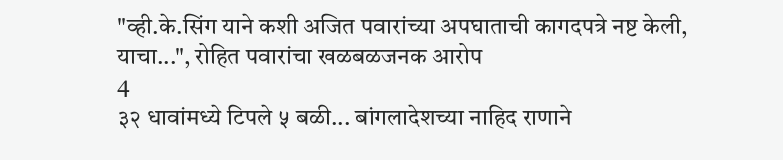"व्ही.के.सिंग याने कशी अजित पवारांच्या अपघाताची कागदपत्रे नष्ट केली, याचा...", रोहित पवारांचा खळबळजनक आरोप
4
३२ धावांमध्ये टिपले ५ बळी... बांगलादेशच्या नाहिद राणाने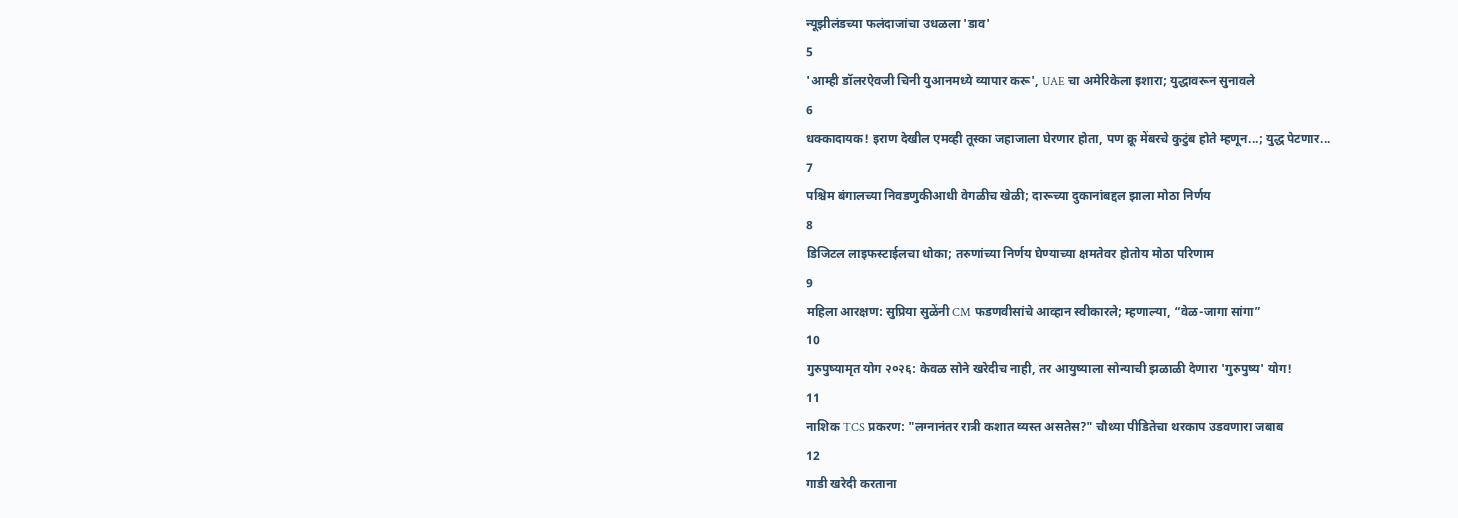न्यूझीलंडच्या फलंदाजांचा उधळला 'डाव'
5
'आम्ही डॉलरऐवजी चिनी युआनमध्ये व्यापार करू', UAE चा अमेरिकेला इशारा; युद्धावरून सुनावले
6
धक्कादायक! इराण देखील एमव्ही तूस्का जहाजाला घेरणार होता, पण क्रू मेंबरचे कुटुंब होते म्हणून...; युद्ध पेटणार...
7
पश्चिम बंगालच्या निवडणुकीआधी वेगळीच खेळी; दारूच्या दुकानांबद्दल झाला मोठा निर्णय
8
डिजिटल लाइफस्टाईलचा धोका; तरुणांच्या निर्णय घेण्याच्या क्षमतेवर होतोय मोठा परिणाम
9
महिला आरक्षण: सुप्रिया सुळेंनी CM फडणवीसांचे आव्हान स्वीकारले; म्हणाल्या, “वेळ-जागा सांगा”
10
गुरुपुष्यामृत योग २०२६: केवळ सोने खरेदीच नाही, तर आयुष्याला सोन्याची झळाळी देणारा 'गुरुपुष्य' योग!
11
नाशिक TCS प्रकरण: "लग्नानंतर रात्री कशात व्यस्त असतेस?" चौथ्या पीडितेचा थरकाप उडवणारा जबाब
12
गाडी खरेदी करताना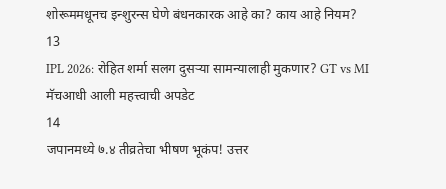शोरूममधूनच इन्शुरन्स घेणे बंधनकारक आहे का? काय आहे नियम?
13
IPL 2026: रोहित शर्मा सलग दुसऱ्या सामन्यालाही मुकणार? GT vs MI मॅचआधी आली महत्त्वाची अपडेट
14
जपानमध्ये ७.४ तीव्रतेचा भीषण भूकंप! उत्तर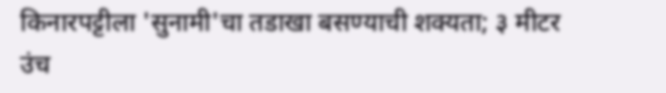किनारपट्टीला 'सुनामी'चा तडाखा बसण्याची शक्यता; ३ मीटर उंच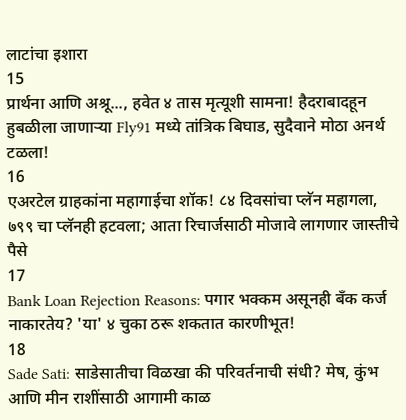लाटांचा इशारा
15
प्रार्थना आणि अश्रू..., हवेत ४ तास मृत्यूशी सामना! हैदराबादहून हुबळीला जाणाऱ्या Fly91 मध्ये तांत्रिक बिघाड, सुदैवाने मोठा अनर्थ टळला!
16
एअरटेल ग्राहकांना महागाईचा शॉक! ८४ दिवसांचा प्लॅन महागला, ७९९ चा प्लॅनही हटवला; आता रिचार्जसाठी मोजावे लागणार जास्तीचे पैसे
17
Bank Loan Rejection Reasons: पगार भक्कम असूनही बँक कर्ज नाकारतेय? 'या' ४ चुका ठरू शकतात कारणीभूत!
18
Sade Sati: साडेसातीचा विळखा की परिवर्तनाची संधी? मेष, कुंभ आणि मीन राशींसाठी आगामी काळ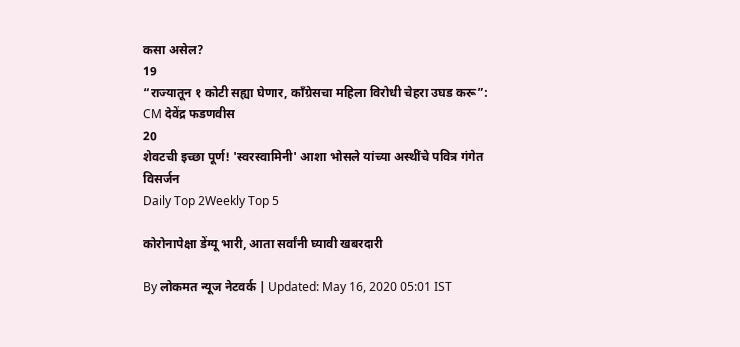कसा असेल?
19
“राज्यातून १ कोटी सह्या घेणार, काँग्रेसचा महिला विरोधी चेहरा उघड करू”: CM देवेंद्र फडणवीस
20
शेवटची इच्छा पूर्ण! 'स्वरस्वामिनी' आशा भोसले यांच्या अस्थींचे पवित्र गंगेत विसर्जन
Daily Top 2Weekly Top 5

कोरोनापेक्षा डेंग्यू भारी, आता सर्वांनी घ्यावी खबरदारी

By लोकमत न्यूज नेटवर्क | Updated: May 16, 2020 05:01 IST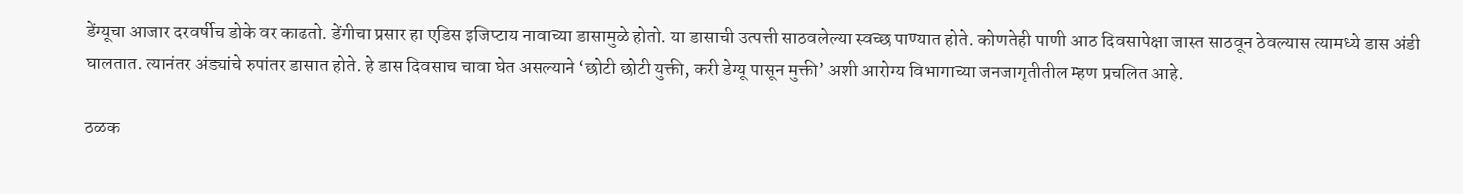डेंग्यूचा आजार दरवर्षीच डोके वर काढतो. डेंगीचा प्रसार हा एडिस इजिप्टाय नावाच्या डासामुळे होतो. या डासाची उत्पत्ती साठवलेल्या स्वच्छ पाण्यात होते. कोणतेही पाणी आठ दिवसापेक्षा जास्त साठवून ठेवल्यास त्यामध्ये डास अंडी घालतात. त्यानंतर अंड्यांचे रुपांतर डासात होते. हे डास दिवसाच चावा घेत असल्याने ‘छोटी छोटी युक्ती, करी डेग्यू पासून मुक्ती’ अशी आरोग्य विभागाच्या जनजागृतीतील म्हण प्रचलित आहे.

ठळक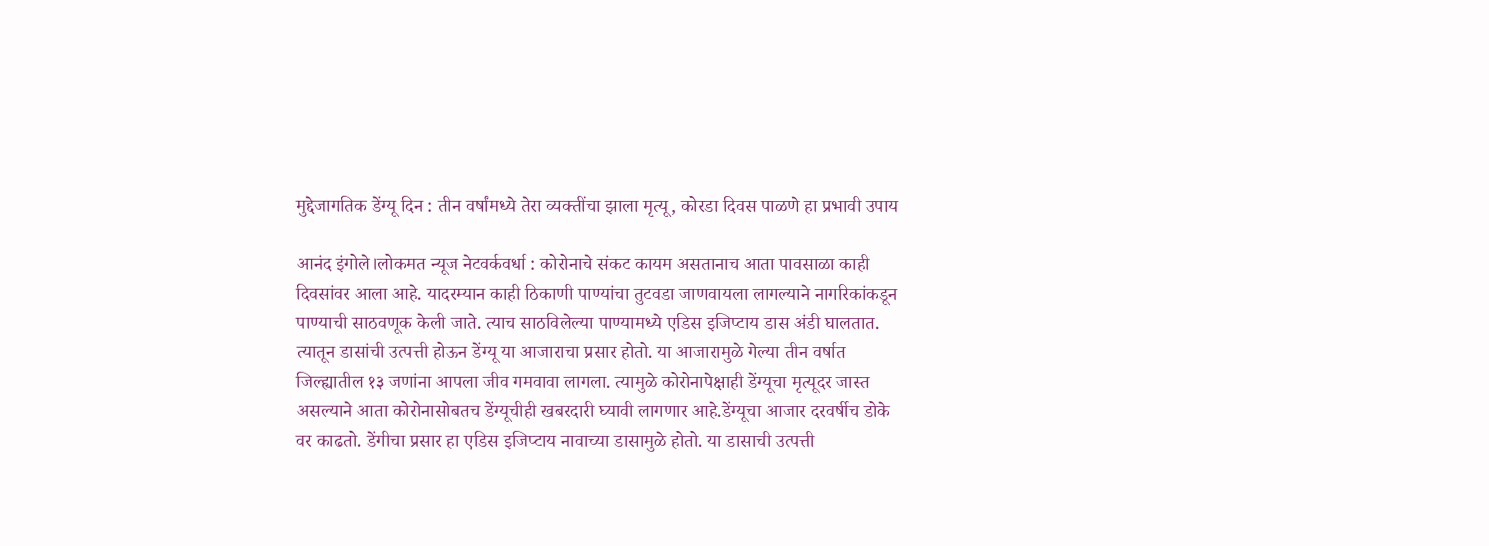मुद्देजागतिक डेंग्यू दिन : तीन वर्षांमध्ये तेरा व्यक्तींचा झाला मृत्यू, कोरडा दिवस पाळणे हा प्रभावी उपाय

आनंद इंगोले।लोकमत न्यूज नेटवर्कवर्धा : कोरोनाचे संकट कायम असतानाच आता पावसाळा काही दिवसांवर आला आहे. यादरम्यान काही ठिकाणी पाण्यांचा तुटवडा जाणवायला लागल्याने नागरिकांकडून पाण्याची साठवणूक केली जाते. त्याच साठविलेल्या पाण्यामध्ये एडिस इजिप्टाय डास अंडी घालतात. त्यातून डासांची उत्पत्ती होऊन डेंग्यू या आजाराचा प्रसार होतो. या आजारामुळे गेल्या तीन वर्षात जिल्ह्यातील १३ जणांना आपला जीव गमवावा लागला. त्यामुळे कोरोनापेक्षाही डेंग्यूचा मृत्यूदर जास्त असल्याने आता कोरोनासोबतच डेंग्यूचीही खबरदारी घ्यावी लागणार आहे.डेंग्यूचा आजार दरवर्षीच डोके वर काढतो. डेंगीचा प्रसार हा एडिस इजिप्टाय नावाच्या डासामुळे होतो. या डासाची उत्पत्ती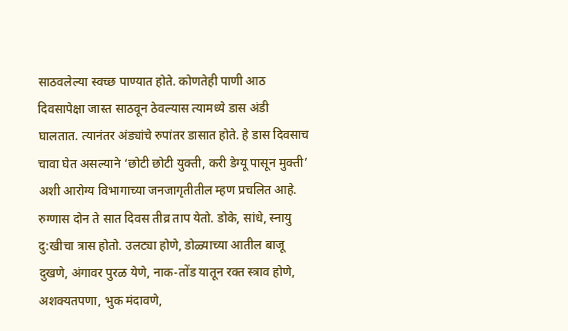साठवलेल्या स्वच्छ पाण्यात होते. कोणतेही पाणी आठ दिवसापेक्षा जास्त साठवून ठेवल्यास त्यामध्ये डास अंडी घालतात. त्यानंतर अंड्यांचे रुपांतर डासात होते. हे डास दिवसाच चावा घेत असल्याने ‘छोटी छोटी युक्ती, करी डेग्यू पासून मुक्ती’ अशी आरोग्य विभागाच्या जनजागृतीतील म्हण प्रचलित आहे. रुग्णास दोन ते सात दिवस तीव्र ताप येतो. डोके, सांधे, स्नायु दु:खीचा त्रास होतो. उलट्या होणे, डोळ्याच्या आतील बाजू दुखणे, अंगावर पुरळ येणे, नाक-तोंड यातून रक्त स्त्राव होणे, अशक्यतपणा, भुक मंदावणे,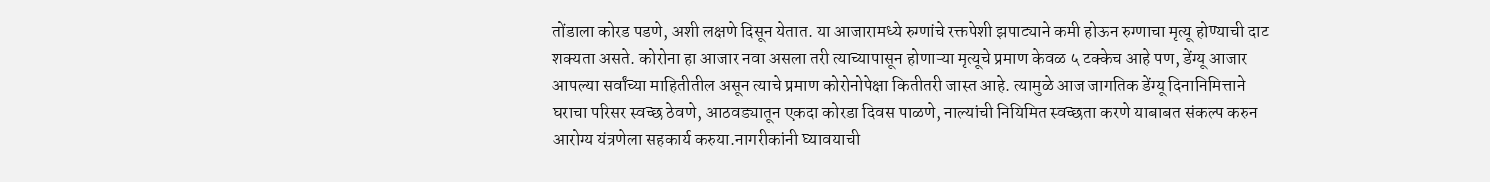तोंडाला कोरड पडणे, अशी लक्षणे दिसून येतात. या आजारामध्ये रुग्णांचे रक्तपेशी झपाट्याने कमी होऊन रुग्णाचा मृत्यू होण्याची दाट शक्यता असते. कोरोना हा आजार नवा असला तरी त्याच्यापासून होणाऱ्या मृत्यूचे प्रमाण केवळ ५ टक्केच आहे पण, डेंग्यू आजार आपल्या सर्वांच्या माहितीतील असून त्याचे प्रमाण कोरोनोपेक्षा कितीतरी जास्त आहे. त्यामुळे आज जागतिक डेंग्यू दिनानिमित्ताने घराचा परिसर स्वच्छ ठेवणे, आठवड्यातून एकदा कोरडा दिवस पाळणे, नाल्यांची नियिमित स्वच्छता करणे याबाबत संकल्प करुन आरोग्य यंत्रणेला सहकार्य करुया.नागरीकांनी घ्यावयाची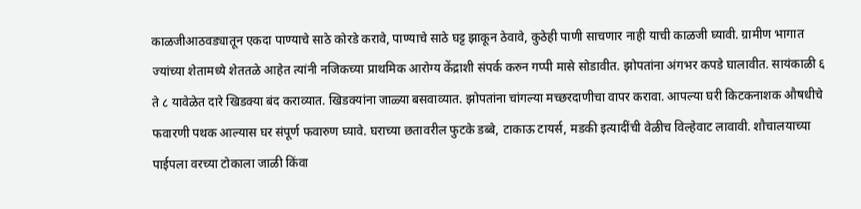काळजीआठवड्यातून एकदा पाण्याचे साठे कोरडे करावे, पाण्याचे साठे घट्ट झाकून ठेवावे, कुठेही पाणी साचणार नाही याची काळजी घ्यावी. ग्रामीण भागात ज्यांच्या शेतामध्ये शेततळे आहेत त्यांनी नजिकच्या प्राथमिक आरोग्य केंद्राशी संपर्क करुन गप्पी मासे सोडावीत. झोपतांना अंगभर कपडे घालावीत. सायंकाळी ६ ते ८ यावेळेत दारे खिडक्या बंद कराव्यात. खिडक्यांना जाळ्या बसवाव्यात. झोपतांना चांगल्या मच्छरदाणीचा वापर करावा. आपल्या घरी किटकनाशक औषधीचे फवारणी पथक आल्यास घर संपूर्ण फवारुण घ्यावे. घराच्या छतावरील फुटके डब्बे, टाकाऊ टायर्स, मडकी इत्यादींची वेळीच विल्हेवाट लावावी. शौचालयाच्या पाईपला वरच्या टोकाला जाळी किंवा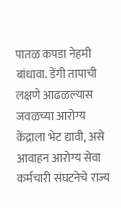पातळ कपडा नेहमी बांधावा. डेंगी तापाची लक्षणे आढळल्यास जवळच्या आरोग्य केंद्राला भेट द्यावी, असे आवाहन आरोग्य सेवा कर्मचारी संघटनेचे राज्य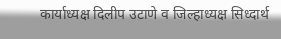कार्याध्यक्ष दिलीप उटाणे व जिल्हाध्यक्ष सिध्दार्थ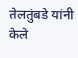तेलतुंबडे यांनी केले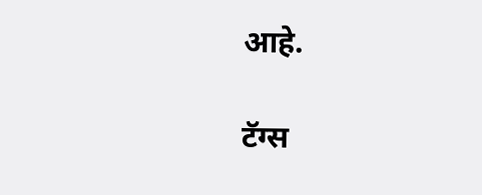आहे.

टॅग्स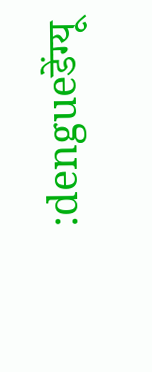:dengueडेंग्यू